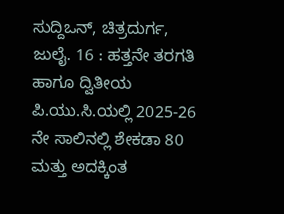ಸುದ್ದಿಒನ್, ಚಿತ್ರದುರ್ಗ, ಜುಲೈ. 16 : ಹತ್ತನೇ ತರಗತಿ ಹಾಗೂ ದ್ವಿತೀಯ ಪಿ.ಯು.ಸಿ.ಯಲ್ಲಿ 2025-26 ನೇ ಸಾಲಿನಲ್ಲಿ ಶೇಕಡಾ 80 ಮತ್ತು ಅದಕ್ಕಿಂತ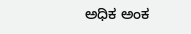ಅಧಿಕ ಅಂಕ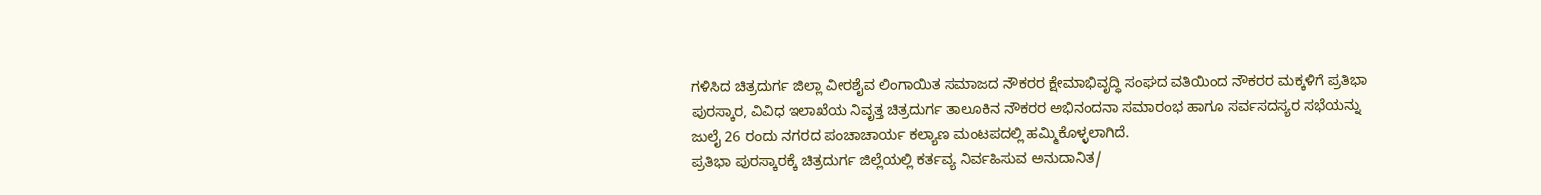ಗಳಿಸಿದ ಚಿತ್ರದುರ್ಗ ಜಿಲ್ಲಾ ವೀರಶೈವ ಲಿಂಗಾಯಿತ ಸಮಾಜದ ನೌಕರರ ಕ್ಷೇಮಾಭಿವೃದ್ಧಿ ಸಂಘದ ವತಿಯಿಂದ ನೌಕರರ ಮಕ್ಕಳಿಗೆ ಪ್ರತಿಭಾ ಪುರಸ್ಕಾರ, ವಿವಿಧ ಇಲಾಖೆಯ ನಿವೃತ್ತ ಚಿತ್ರದುರ್ಗ ತಾಲೂಕಿನ ನೌಕರರ ಅಭಿನಂದನಾ ಸಮಾರಂಭ ಹಾಗೂ ಸರ್ವಸದಸ್ಯರ ಸಭೆಯನ್ನು ಜುಲೈ 26 ರಂದು ನಗರದ ಪಂಚಾಚಾರ್ಯ ಕಲ್ಯಾಣ ಮಂಟಪದಲ್ಲಿ ಹಮ್ಮಿಕೊಳ್ಳಲಾಗಿದೆ.
ಪ್ರತಿಭಾ ಪುರಸ್ಕಾರಕ್ಕೆ ಚಿತ್ರದುರ್ಗ ಜಿಲ್ಲೆಯಲ್ಲಿ ಕರ್ತವ್ಯ ನಿರ್ವಹಿಸುವ ಅನುದಾನಿತ/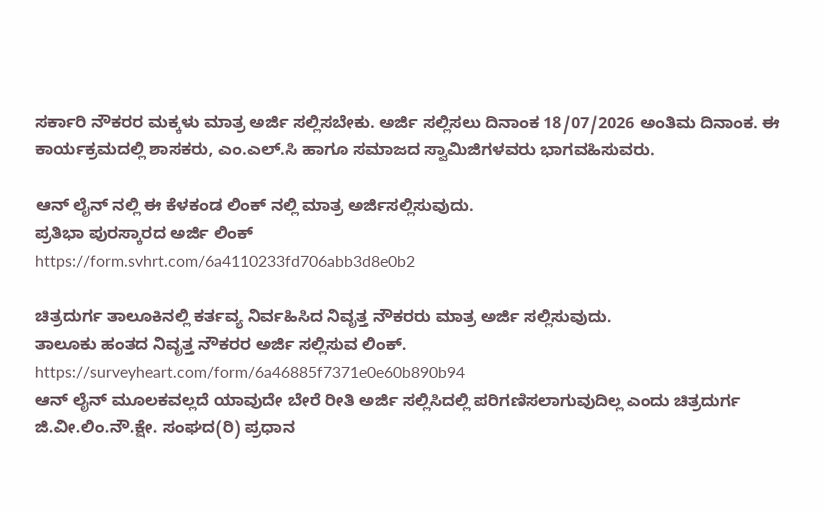ಸರ್ಕಾರಿ ನೌಕರರ ಮಕ್ಕಳು ಮಾತ್ರ ಅರ್ಜಿ ಸಲ್ಲಿಸಬೇಕು. ಅರ್ಜಿ ಸಲ್ಲಿಸಲು ದಿನಾಂಕ 18/07/2026 ಅಂತಿಮ ದಿನಾಂಕ. ಈ ಕಾರ್ಯಕ್ರಮದಲ್ಲಿ ಶಾಸಕರು, ಎಂ.ಎಲ್.ಸಿ ಹಾಗೂ ಸಮಾಜದ ಸ್ವಾಮಿಜಿಗಳವರು ಭಾಗವಹಿಸುವರು.

ಆನ್ ಲೈನ್ ನಲ್ಲಿ ಈ ಕೆಳಕಂಡ ಲಿಂಕ್ ನಲ್ಲಿ ಮಾತ್ರ ಅರ್ಜಿಸಲ್ಲಿಸುವುದು.
ಪ್ರತಿಭಾ ಪುರಸ್ಕಾರದ ಅರ್ಜಿ ಲಿಂಕ್
https://form.svhrt.com/6a4110233fd706abb3d8e0b2

ಚಿತ್ರದುರ್ಗ ತಾಲೂಕಿನಲ್ಲಿ ಕರ್ತವ್ಯ ನಿರ್ವಹಿಸಿದ ನಿವೃತ್ತ ನೌಕರರು ಮಾತ್ರ ಅರ್ಜಿ ಸಲ್ಲಿಸುವುದು.
ತಾಲೂಕು ಹಂತದ ನಿವೃತ್ತ ನೌಕರರ ಅರ್ಜಿ ಸಲ್ಲಿಸುವ ಲಿಂಕ್. https://surveyheart.com/form/6a46885f7371e0e60b890b94
ಆನ್ ಲೈನ್ ಮೂಲಕವಲ್ಲದೆ ಯಾವುದೇ ಬೇರೆ ರೀತಿ ಅರ್ಜಿ ಸಲ್ಲಿಸಿದಲ್ಲಿ ಪರಿಗಣಿಸಲಾಗುವುದಿಲ್ಲ ಎಂದು ಚಿತ್ರದುರ್ಗ ಜಿ.ವೀ.ಲಿಂ.ನೌ.ಕ್ಷೇ. ಸಂಘದ(ರಿ) ಪ್ರಧಾನ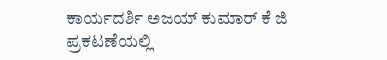ಕಾರ್ಯದರ್ಶಿ ಅಜಯ್ ಕುಮಾರ್ ಕೆ ಜಿ ಪ್ರಕಟಣೆಯಲ್ಲಿ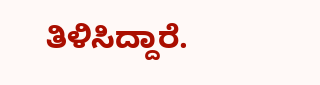ತಿಳಿಸಿದ್ದಾರೆ.